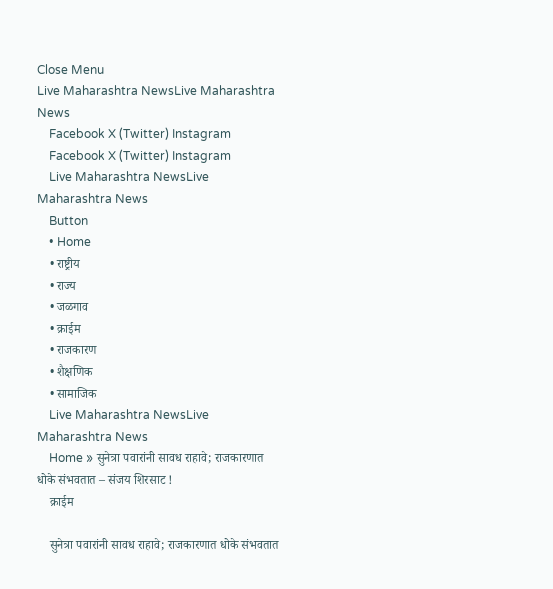Close Menu
Live Maharashtra NewsLive Maharashtra News
    Facebook X (Twitter) Instagram
    Facebook X (Twitter) Instagram
    Live Maharashtra NewsLive Maharashtra News
    Button
    • Home
    • राष्ट्रीय
    • राज्य
    • जळगाव
    • क्राईम
    • राजकारण
    • शैक्षणिक
    • सामाजिक
    Live Maharashtra NewsLive Maharashtra News
    Home » सुनेत्रा पवारांनी सावध राहावे; राजकारणात धोके संभवतात – संजय शिरसाट !
    क्राईम

    सुनेत्रा पवारांनी सावध राहावे; राजकारणात धोके संभवतात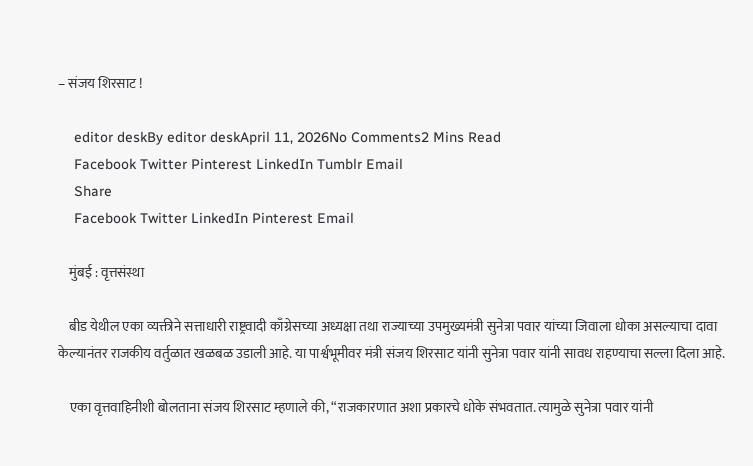– संजय शिरसाट !

    editor deskBy editor deskApril 11, 2026No Comments2 Mins Read
    Facebook Twitter Pinterest LinkedIn Tumblr Email
    Share
    Facebook Twitter LinkedIn Pinterest Email

    मुंबई : वृत्तसंस्था

    बीड येथील एका व्यक्तीने सत्ताधारी राष्ट्रवादी काँग्रेसच्या अध्यक्षा तथा राज्याच्या उपमुख्यमंत्री सुनेत्रा पवार यांच्या जिवाला धोका असल्याचा दावा केल्यानंतर राजकीय वर्तुळात खळबळ उडाली आहे. या पार्श्वभूमीवर मंत्री संजय शिरसाट यांनी सुनेत्रा पवार यांनी सावध राहण्याचा सल्ला दिला आहे.

    एका वृत्तवाहिनीशी बोलताना संजय शिरसाट म्हणाले की, “राजकारणात अशा प्रकारचे धोके संभवतात. त्यामुळे सुनेत्रा पवार यांनी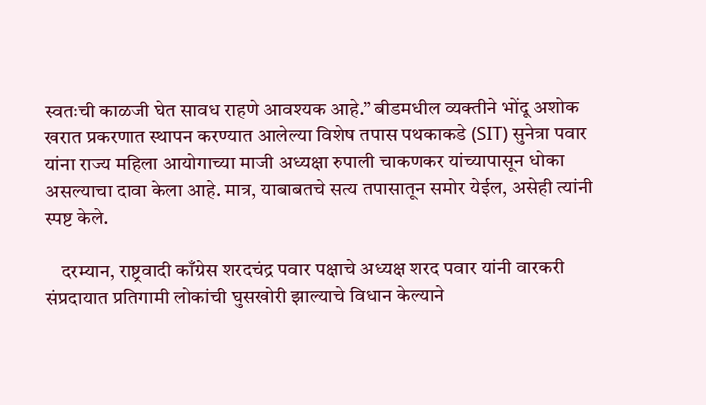स्वतःची काळजी घेत सावध राहणे आवश्यक आहे.” बीडमधील व्यक्तीने भोंदू अशोक खरात प्रकरणात स्थापन करण्यात आलेल्या विशेष तपास पथकाकडे (SIT) सुनेत्रा पवार यांना राज्य महिला आयोगाच्या माजी अध्यक्षा रुपाली चाकणकर यांच्यापासून धोका असल्याचा दावा केला आहे. मात्र, याबाबतचे सत्य तपासातून समोर येईल, असेही त्यांनी स्पष्ट केले.

    दरम्यान, राष्ट्रवादी काँग्रेस शरदचंद्र पवार पक्षाचे अध्यक्ष शरद पवार यांनी वारकरी संप्रदायात प्रतिगामी लोकांची घुसखोरी झाल्याचे विधान केल्याने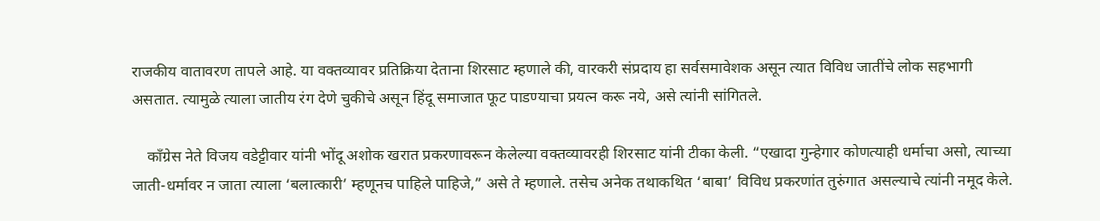राजकीय वातावरण तापले आहे. या वक्तव्यावर प्रतिक्रिया देताना शिरसाट म्हणाले की, वारकरी संप्रदाय हा सर्वसमावेशक असून त्यात विविध जातींचे लोक सहभागी असतात. त्यामुळे त्याला जातीय रंग देणे चुकीचे असून हिंदू समाजात फूट पाडण्याचा प्रयत्न करू नये, असे त्यांनी सांगितले.

    काँग्रेस नेते विजय वडेट्टीवार यांनी भोंदू अशोक खरात प्रकरणावरून केलेल्या वक्तव्यावरही शिरसाट यांनी टीका केली. “एखादा गुन्हेगार कोणत्याही धर्माचा असो, त्याच्या जाती-धर्मावर न जाता त्याला ‘बलात्कारी’ म्हणूनच पाहिले पाहिजे,” असे ते म्हणाले. तसेच अनेक तथाकथित ‘बाबा’ विविध प्रकरणांत तुरुंगात असल्याचे त्यांनी नमूद केले.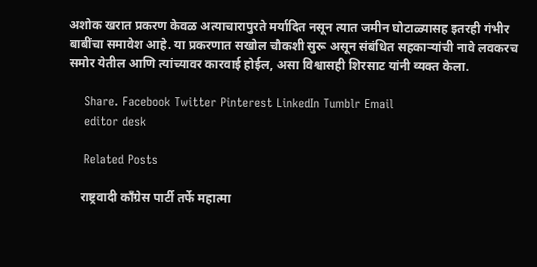अशोक खरात प्रकरण केवळ अत्याचारापुरते मर्यादित नसून त्यात जमीन घोटाळ्यासह इतरही गंभीर बाबींचा समावेश आहे. या प्रकरणात सखोल चौकशी सुरू असून संबंधित सहकाऱ्यांची नावे लवकरच समोर येतील आणि त्यांच्यावर कारवाई होईल, असा विश्वासही शिरसाट यांनी व्यक्त केला.

    Share. Facebook Twitter Pinterest LinkedIn Tumblr Email
    editor desk

    Related Posts

    राष्ट्रवादी काँग्रेस पार्टी तर्फे महात्मा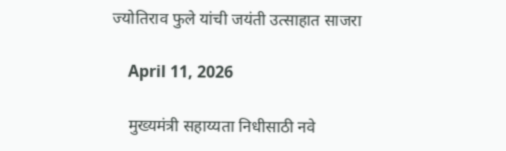ज्योतिराव फुले यांची जयंती उत्साहात साजरा

    April 11, 2026

    मुख्यमंत्री सहाय्यता निधीसाठी नवे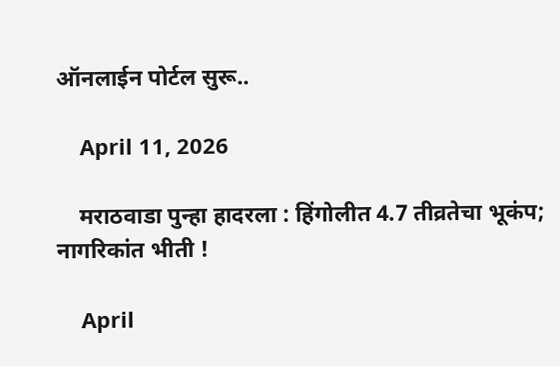ऑनलाईन पोर्टल सुरू..

    April 11, 2026

    मराठवाडा पुन्हा हादरला : हिंगोलीत 4.7 तीव्रतेचा भूकंप; नागरिकांत भीती !

    April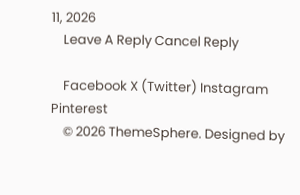11, 2026
    Leave A Reply Cancel Reply

    Facebook X (Twitter) Instagram Pinterest
    © 2026 ThemeSphere. Designed by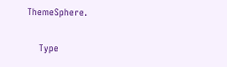ThemeSphere.

    Type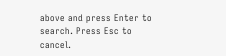above and press Enter to search. Press Esc to cancel.